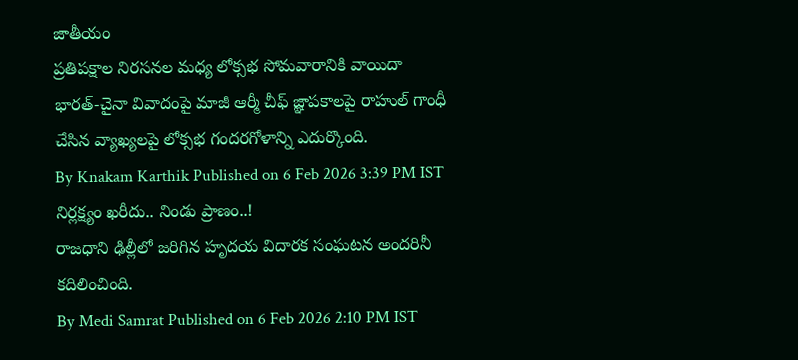జాతీయం
ప్రతిపక్షాల నిరసనల మధ్య లోక్సభ సోమవారానికి వాయిదా
భారత్-చైనా వివాదంపై మాజీ ఆర్మీ చీఫ్ జ్ఞాపకాలపై రాహుల్ గాంధీ చేసిన వ్యాఖ్యలపై లోక్సభ గందరగోళాన్ని ఎదుర్కొంది.
By Knakam Karthik Published on 6 Feb 2026 3:39 PM IST
నిర్లక్ష్యం ఖరీదు.. నిండు ప్రాణం..!
రాజధాని ఢిల్లీలో జరిగిన హృదయ విదారక సంఘటన అందరినీ కదిలించింది.
By Medi Samrat Published on 6 Feb 2026 2:10 PM IST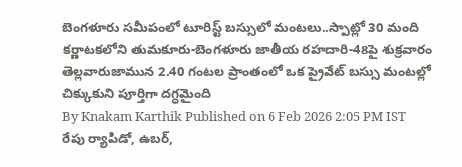బెంగళూరు సమీపంలో టూరిస్ట్ బస్సులో మంటలు..స్పాట్లో 30 మంది
కర్ణాటకలోని తుమకూరు-బెంగళూరు జాతీయ రహదారి-48పై శుక్రవారం తెల్లవారుజామున 2.40 గంటల ప్రాంతంలో ఒక ప్రైవేట్ బస్సు మంటల్లో చిక్కుకుని పూర్తిగా దగ్ధమైంది
By Knakam Karthik Published on 6 Feb 2026 2:05 PM IST
రేపు ర్యాపిడో, ఉబర్,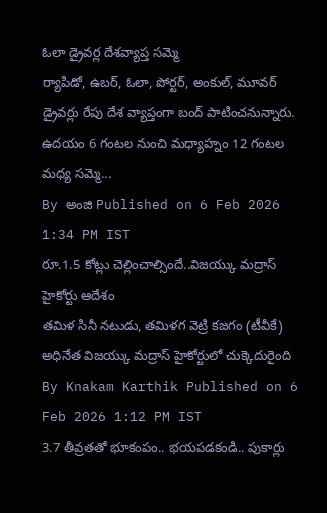ఓలా డ్రైవర్ల దేశవ్యాప్త సమ్మె
ర్యాపిడో, ఉబర్, ఓలా, పోర్టర్, అంకుల్, మూవర్ డ్రైవర్లు రేపు దేశ వ్యాప్తంగా బంద్ పాటించనున్నారు. ఉదయం 6 గంటల నుంచి మధ్యాహ్నం 12 గంటల మధ్య సమ్మె...
By అంజి Published on 6 Feb 2026 1:34 PM IST
రూ.1.5 కోట్లు చెల్లించాల్సిందే..విజయ్కు మద్రాస్ హైకోర్టు ఆదేశం
తమిళ సినీ నటుడు, తమిళగ వెట్రి కజగం (టీవీకే) అధినేత విజయ్కు మద్రాస్ హైకోర్టులో చుక్కెదురైంది
By Knakam Karthik Published on 6 Feb 2026 1:12 PM IST
3.7 తీవ్రతతో భూకంపం.. భయపడకండి.. పుకార్లు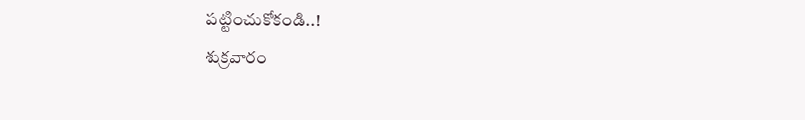పట్టించుకోకండి..!
శుక్రవారం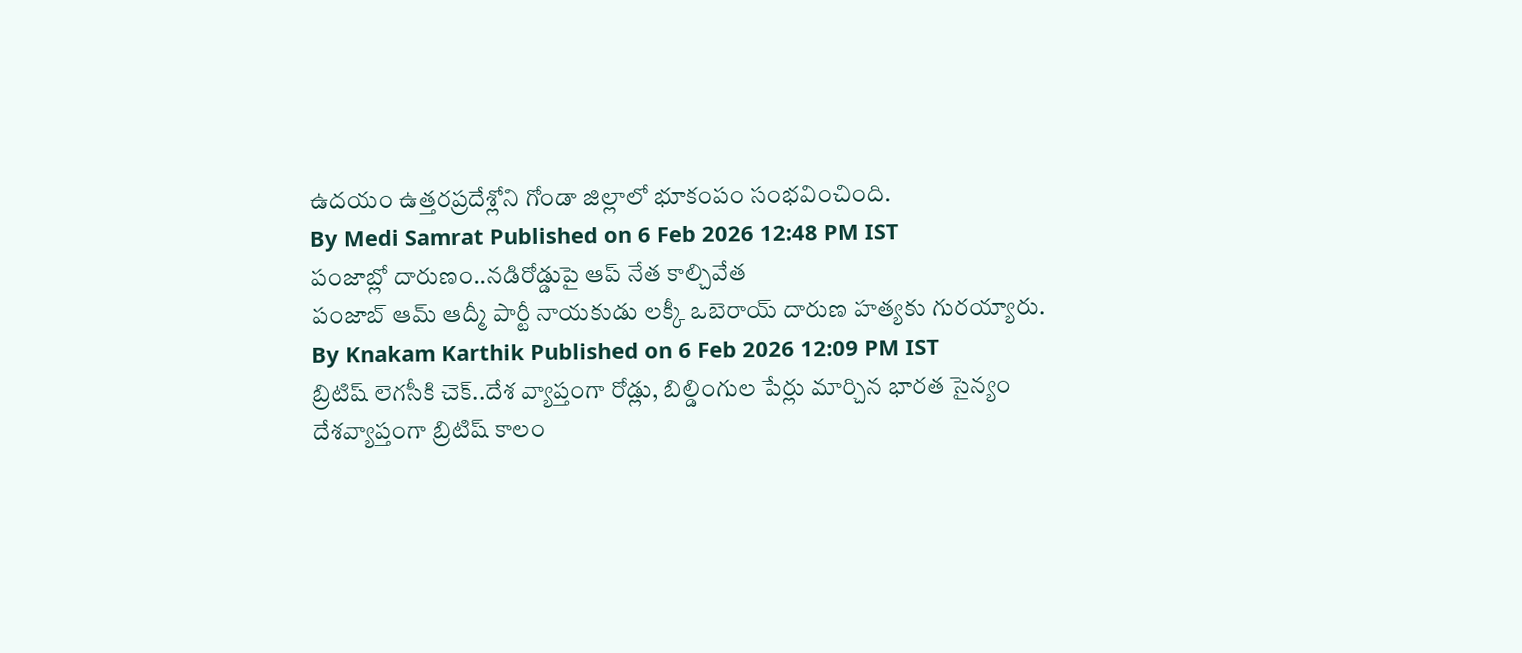ఉదయం ఉత్తరప్రదేశ్లోని గోండా జిల్లాలో భూకంపం సంభవించింది.
By Medi Samrat Published on 6 Feb 2026 12:48 PM IST
పంజాబ్లో దారుణం..నడిరోడ్డుపై ఆప్ నేత కాల్చివేత
పంజాబ్ ఆమ్ ఆద్మీ పార్టీ నాయకుడు లక్కీ ఒబెరాయ్ దారుణ హత్యకు గురయ్యారు.
By Knakam Karthik Published on 6 Feb 2026 12:09 PM IST
బ్రిటిష్ లెగసీకి చెక్..దేశ వ్యాప్తంగా రోడ్లు, బిల్డింగుల పేర్లు మార్చిన భారత సైన్యం
దేశవ్యాప్తంగా బ్రిటిష్ కాలం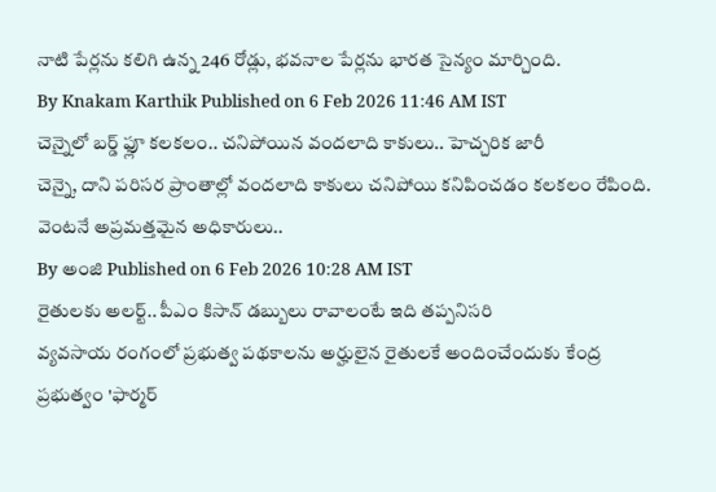నాటి పేర్లను కలిగి ఉన్న 246 రోడ్లు, భవనాల పేర్లను భారత సైన్యం మార్చింది.
By Knakam Karthik Published on 6 Feb 2026 11:46 AM IST
చెన్నైలో బర్డ్ ఫ్లూ కలకలం.. చనిపోయిన వందలాది కాకులు.. హెచ్చరిక జారీ
చెన్నై, దాని పరిసర ప్రాంతాల్లో వందలాది కాకులు చనిపోయి కనిపించడం కలకలం రేపింది. వెంటనే అప్రమత్తమైన అధికారులు..
By అంజి Published on 6 Feb 2026 10:28 AM IST
రైతులకు అలర్ట్.. పీఎం కిసాన్ డబ్బులు రావాలంటే ఇది తప్పనిసరి
వ్యవసాయ రంగంలో ప్రభుత్వ పథకాలను అర్హులైన రైతులకే అందించేందుకు కేంద్ర ప్రభుత్వం 'ఫార్మర్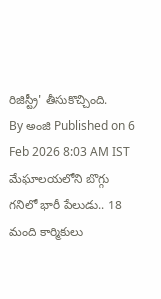రిజిస్ట్రీ' తీసుకొచ్చింది.
By అంజి Published on 6 Feb 2026 8:03 AM IST
మేఘాలయలోని బొగ్గు గనిలో భారీ పేలుడు.. 18 మంది కార్మికులు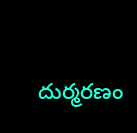దుర్మరణం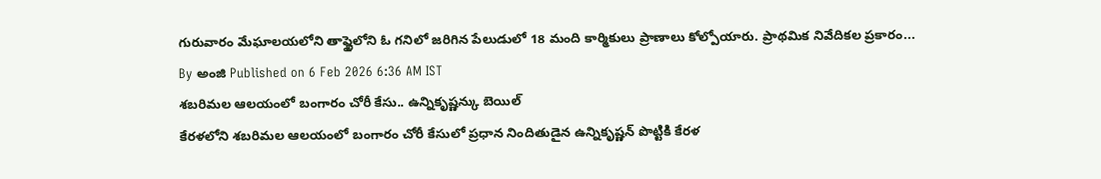గురువారం మేఘాలయలోని తాష్ఖైలోని ఓ గనిలో జరిగిన పేలుడులో 18 మంది కార్మికులు ప్రాణాలు కోల్పోయారు. ప్రాథమిక నివేదికల ప్రకారం...
By అంజి Published on 6 Feb 2026 6:36 AM IST
శబరిమల ఆలయంలో బంగారం చోరీ కేసు.. ఉన్నికృష్ణన్కు బెయిల్
కేరళలోని శబరిమల ఆలయంలో బంగారం చోరీ కేసులో ప్రధాన నిందితుడైన ఉన్నికృష్ణన్ పొట్టికి కేరళ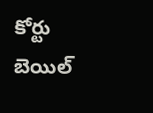కోర్టు బెయిల్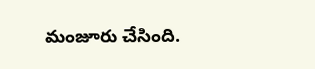మంజూరు చేసింది.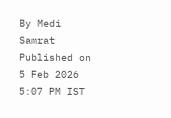By Medi Samrat Published on 5 Feb 2026 5:07 PM IST